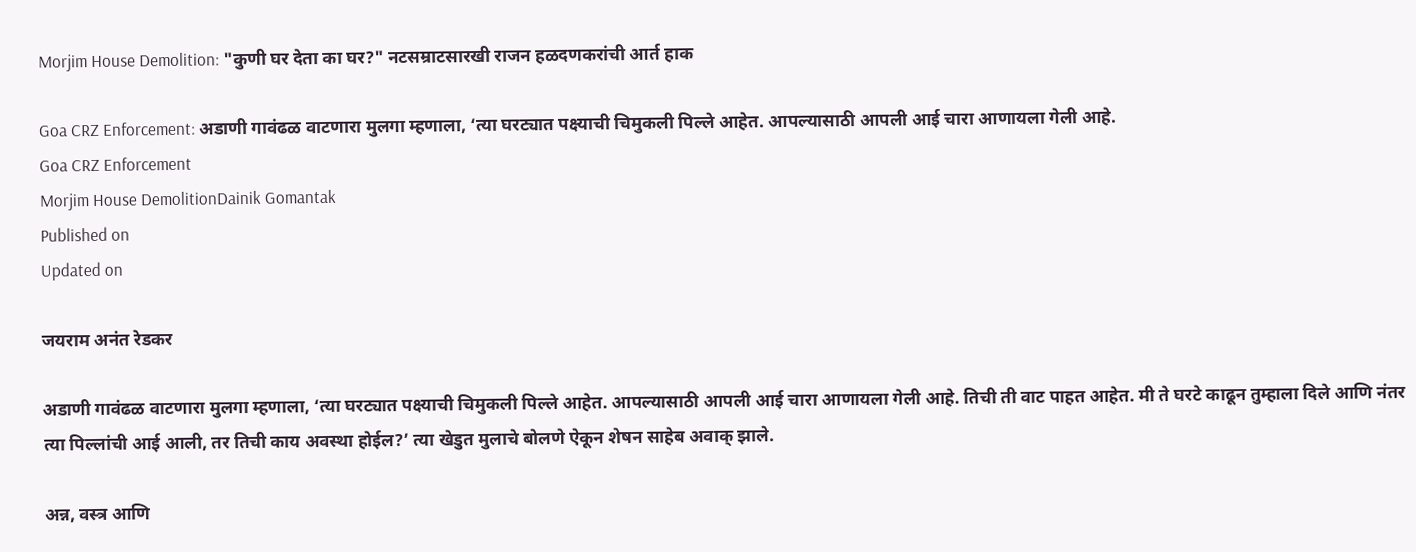Morjim House Demolition: "कुणी घर देता का घर?" नटसम्राटसारखी राजन हळदणकरांची आर्त हाक

Goa CRZ Enforcement: अडाणी गावंढळ वाटणारा मुलगा म्हणाला, ‘त्या घरट्यात पक्ष्याची चिमुकली पिल्ले आहेत. आपल्यासाठी आपली आई चारा आणायला गेली आहे.
Goa CRZ Enforcement
Morjim House DemolitionDainik Gomantak
Published on
Updated on

जयराम अनंत रेडकर

अडाणी गावंढळ वाटणारा मुलगा म्हणाला, ‘त्या घरट्यात पक्ष्याची चिमुकली पिल्ले आहेत. आपल्यासाठी आपली आई चारा आणायला गेली आहे. तिची ती वाट पाहत आहेत. मी ते घरटे काढून तुम्हाला दिले आणि नंतर त्या पिल्लांची आई आली, तर तिची काय अवस्था होईल?’ त्या खेडुत मुलाचे बोलणे ऐकून शेषन साहेब अवाक् झाले.

अन्न, वस्त्र आणि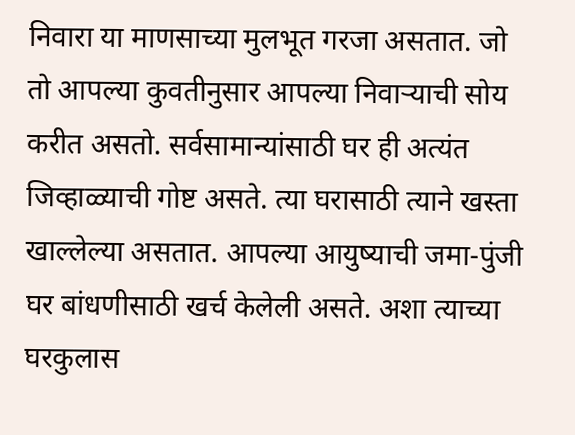निवारा या माणसाच्या मुलभूत गरजा असतात. जो तो आपल्या कुवतीनुसार आपल्या निवाऱ्याची सोय करीत असतो. सर्वसामान्यांसाठी घर ही अत्यंत जिव्हाळ्याची गोष्ट असते. त्या घरासाठी त्याने खस्ता खाल्लेल्या असतात. आपल्या आयुष्याची जमा-पुंजी घर बांधणीसाठी खर्च केलेली असते. अशा त्याच्या घरकुलास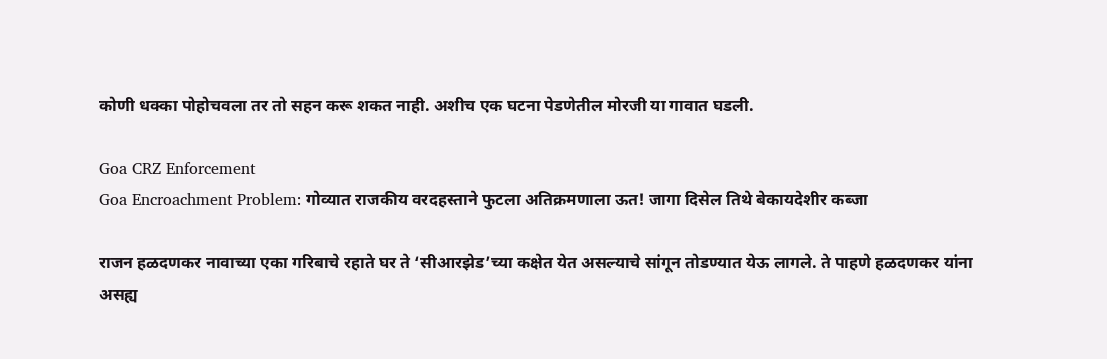कोणी धक्का पोहोचवला तर तो सहन करू शकत नाही. अशीच एक घटना पेडणेतील मोरजी या गावात घडली.

Goa CRZ Enforcement
Goa Encroachment Problem: गोव्यात राजकीय वरदहस्ताने फुटला अतिक्रमणाला ऊत! जागा दिसेल तिथे बेकायदेशीर कब्जा

राजन हळदणकर नावाच्या एका गरिबाचे रहाते घर ते ‘सीआरझेड’च्या कक्षेत येत असल्याचे सांगून तोडण्यात येऊ लागले. ते पाहणे हळदणकर यांना असह्य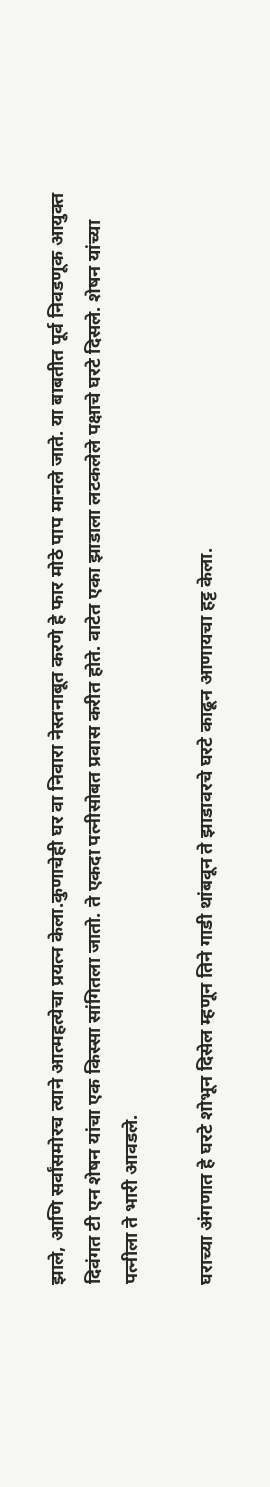झाले, आणि सर्वांसमोरच त्याने आत्महत्येचा प्रयत्न केला.कुणाचेही घर वा निवारा नेस्तनाबूत करणे हे फार मोठे पाप मानले जाते. या बाबतीत पूर्व निवडणूक आयुक्त दिवंगत टी एन शेषन यांचा एक किस्सा सांगितला जातो. ते एकदा पत्नीसोबत प्रवास करीत होते. वाटेत एका झाडाला लटकलेले पक्षाचे घरटे दिसले. शेषन यांच्या पत्नीला ते भारी आवडले.

घराच्या अंगणात हे घरटे शोभून दिसेल म्हणून तिने गाडी थांबवून ते झाडावरचे घरटे काढून आणायचा हट्ट केला.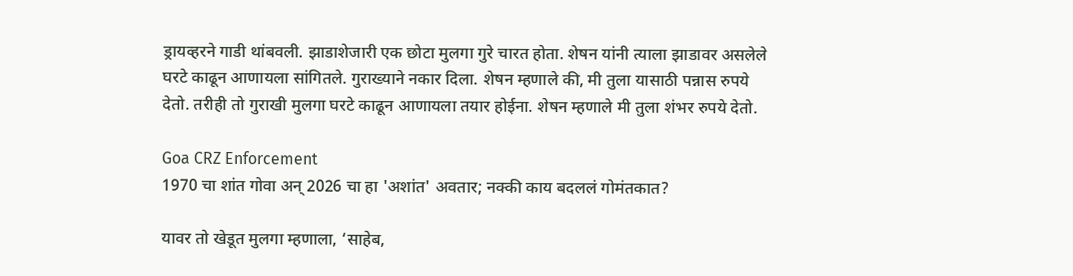ड्रायव्हरने गाडी थांबवली. झाडाशेजारी एक छोटा मुलगा गुरे चारत होता. शेषन यांनी त्याला झाडावर असलेले घरटे काढून आणायला सांगितले. गुराख्याने नकार दिला. शेषन म्हणाले की, मी तुला यासाठी पन्नास रुपये देतो. तरीही तो गुराखी मुलगा घरटे काढून आणायला तयार होईना. शेषन म्हणाले मी तुला शंभर रुपये देतो.

Goa CRZ Enforcement
1970 चा शांत गोवा अन् 2026 चा हा 'अशांत' अवतार; नक्की काय बदललं गोमंतकात?

यावर तो खेडूत मुलगा म्हणाला, ‘साहेब,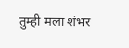तुम्ही मला शंभर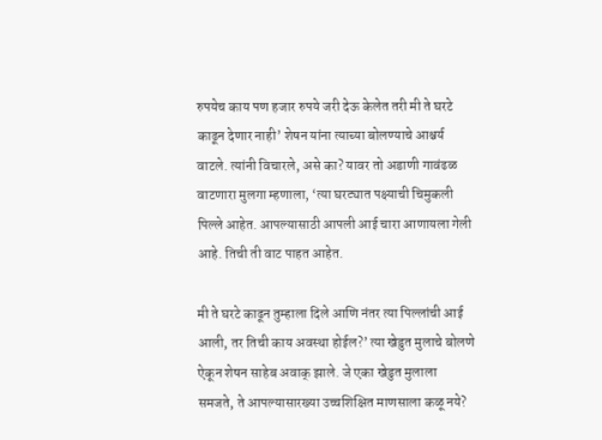रुपयेच काय पण हजार रुपये जरी देऊ केलेत तरी मी ते घरटे काढून देणार नाही’ शेषन यांना त्याच्या बोलण्याचे आश्चर्य वाटले. त्यांनी विचारले, असे का? यावर तो अडाणी गावंढळ वाटणारा मुलगा म्हणाला, ‘त्या घरट्यात पक्ष्याची चिमुकली पिल्ले आहेत. आपल्यासाठी आपली आई चारा आणायला गेली आहे. तिची ती वाट पाहत आहेत.

मी ते घरटे काढून तुम्हाला दिले आणि नंतर त्या पिल्लांची आई आली, तर तिची काय अवस्था होईल?’ त्या खेडुत मुलाचे बोलणे ऐकून शेषन साहेब अवाक् झाले. जे एका खेडुत मुलाला समजते, ते आपल्यासारख्या उच्चशिक्षित माणसाला कळू नये?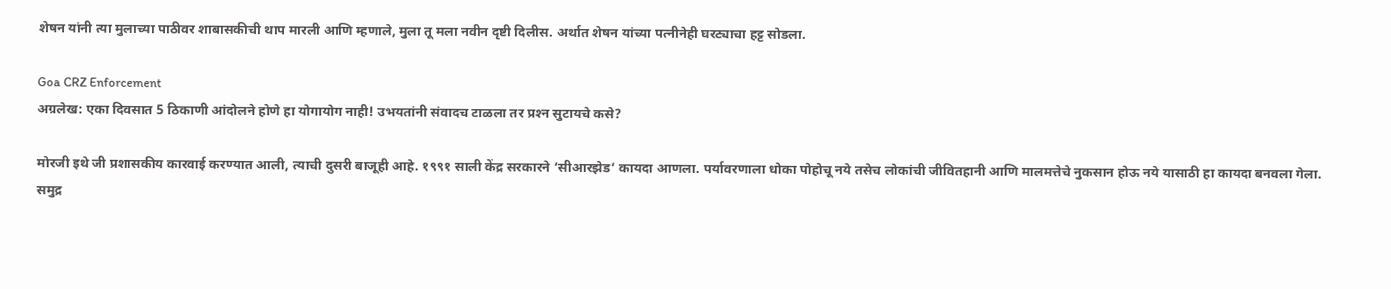शेषन यांनी त्या मुलाच्या पाठीवर शाबासकीची थाप मारली आणि म्हणाले, मुला तू मला नवीन दृष्टी दिलीस. अर्थात शेषन यांच्या पत्नीनेही घरट्याचा हट्ट सोडला.

Goa CRZ Enforcement
अग्रलेख: एका दिवसात 5 ठिकाणी आंदोलने होणे हा योगायोग नाही! उभयतांनी संवादच टाळला तर प्रश्‍न सुटायचे कसे?

मोरजी इथे जी प्रशासकीय कारवाई करण्यात आली, त्याची दुसरी बाजूही आहे. १९९१ साली केंद्र सरकारने ‘सीआरझेड’ कायदा आणला. पर्यावरणाला धोका पोहोचू नये तसेच लोकांची जीवितहानी आणि मालमत्तेचे नुकसान होऊ नये यासाठी हा कायदा बनवला गेला. समुद्र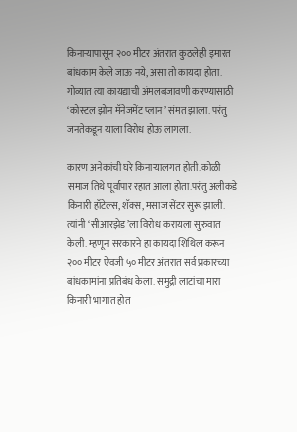किनाऱ्यापासून २०० मीटर अंतरात कुठलेही इमारत बांधकाम केले जाऊ नये, असा तो कायदा होता. गोव्यात त्या कायद्याची अंमलबजावणी करण्यासाठी ‘कोस्टल झोन मॅनेजमेंट प्लान’ संमत झाला. परंतु जनतेकडून याला विरोध होऊ लागला.

कारण अनेकांची घरे किनाऱ्यालगत होती.कोळी समाज तिथे पूर्वापार रहात आला होता.परंतु अलीकडे किनारी हॉटेल्स, शॅक्स, मसाज सेंटर सुरू झाली. त्यांनी ‘सीआरझेड’ला विरोध करायला सुरुवात केली. म्हणून सरकारने हा कायदा शिथिल करून २०० मीटर ऐवजी ५० मीटर अंतरात सर्व प्रकारच्या बांधकामांना प्रतिबंध केला. समुद्री लाटांचा मारा किनारी भागात होत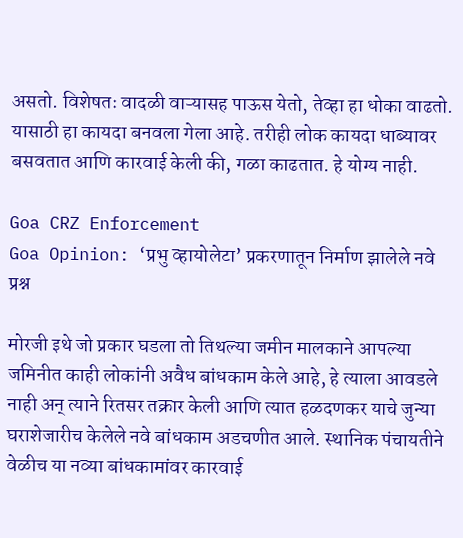असतो. विशेषतः वादळी वाऱ्यासह पाऊस येतो, तेव्हा हा धोका वाढतो. यासाठी हा कायदा बनवला गेला आहे. तरीही लोक कायदा धाब्यावर बसवतात आणि कारवाई केली की, गळा काढतात. हे योग्य नाही.

Goa CRZ Enforcement
Goa Opinion: ‘प्रभु व्हायोलेटा’ प्रकरणातून निर्माण झालेले नवे प्रश्न

मोरजी इथे जो प्रकार घडला तो तिथल्या जमीन मालकाने आपल्या जमिनीत काही लोकांनी अवैध बांधकाम केले आहे, हे त्याला आवडले नाही अन् त्याने रितसर तक्रार केली आणि त्यात हळदणकर याचे जुन्या घराशेजारीच केलेले नवे बांधकाम अडचणीत आले. स्थानिक पंचायतीने वेळीच या नव्या बांधकामांवर कारवाई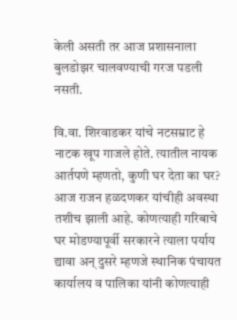केली असती तर आज प्रशासनाला बुलडोझर चालवण्याची गरज पडली नसती.

वि.वा. शिरवाडकर यांचे नटसम्राट हे नाटक खूप गाजले होते. त्यातील नायक आर्तपणे म्हणतो, कुणी घर देता का घर? आज राजन हळदणकर यांचीही अवस्था तशीच झाली आहे. कोणत्याही गरिबाचे घर मोडण्यापूर्वी सरकारने त्याला पर्याय द्यावा अन् दुसरे म्हणजे स्थानिक पंचायत कार्यालय व पालिका यांनी कोणत्याही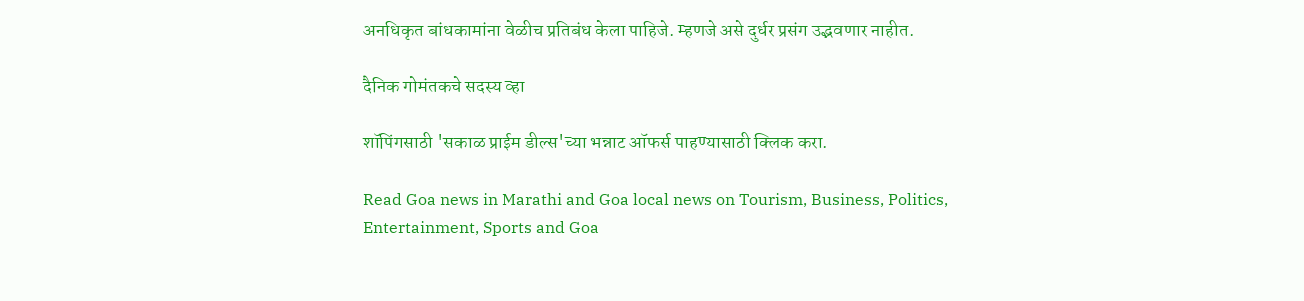अनधिकृत बांधकामांना वेळीच प्रतिबंध केला पाहिजे. म्हणजे असे दुर्धर प्रसंग उद्भवणार नाहीत.

दैनिक गोमंतकचे सदस्य व्हा

शॉपिंगसाठी 'सकाळ प्राईम डील्स'च्या भन्नाट ऑफर्स पाहण्यासाठी क्लिक करा.

Read Goa news in Marathi and Goa local news on Tourism, Business, Politics, Entertainment, Sports and Goa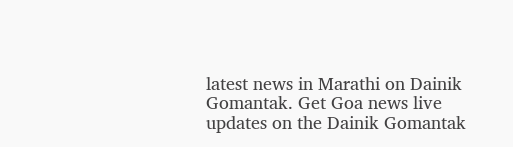latest news in Marathi on Dainik Gomantak. Get Goa news live updates on the Dainik Gomantak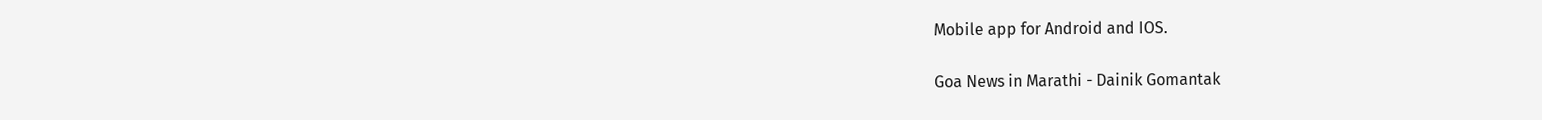Mobile app for Android and IOS.

Goa News in Marathi - Dainik Gomantak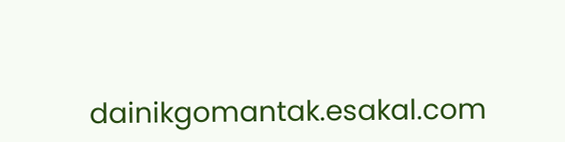dainikgomantak.esakal.com